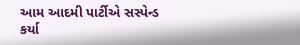આમ આદમી પાર્ટીએ સસ્પેન્ડ કર્યા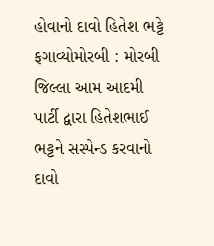હોવાનો દાવો હિતેશ ભટ્ટે ફગાવ્યોમોરબી : મોરબી જિલ્લા આમ આદમી પાર્ટી દ્વારા હિતેશભાઈ ભટ્ટને સસ્પેન્ડ કરવાનો દાવો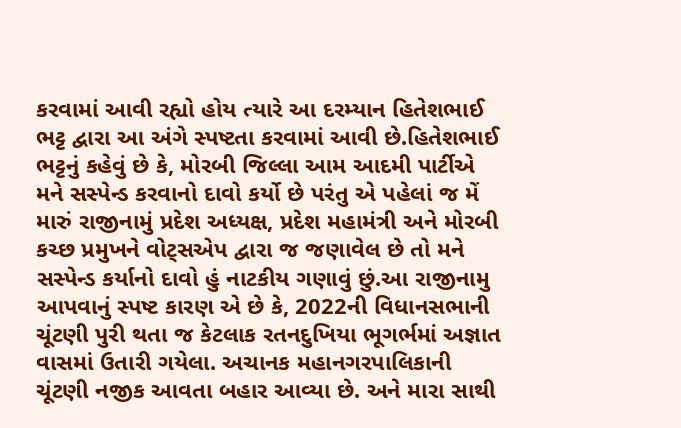કરવામાં આવી રહ્યો હોય ત્યારે આ દરમ્યાન હિતેશભાઈ ભટ્ટ દ્વારા આ અંગે સ્પષ્ટતા કરવામાં આવી છે.હિતેશભાઈ ભટ્ટનું કહેવું છે કે, મોરબી જિલ્લા આમ આદમી પાર્ટીએ મને સસ્પેન્ડ કરવાનો દાવો કર્યો છે પરંતુ એ પહેલાં જ મેં મારું રાજીનામું પ્રદેશ અધ્યક્ષ, પ્રદેશ મહામંત્રી અને મોરબી કચ્છ પ્રમુખને વોટ્સએપ દ્વારા જ જણાવેલ છે તો મને સસ્પેન્ડ કર્યાનો દાવો હું નાટકીય ગણાવું છું.આ રાજીનામુ આપવાનું સ્પષ્ટ કારણ એ છે કે, 2022ની વિધાનસભાની ચૂંટણી પુરી થતા જ કેટલાક રતનદુખિયા ભૂગર્ભમાં અજ્ઞાત વાસમાં ઉતારી ગયેલા. અચાનક મહાનગરપાલિકાની ચૂંટણી નજીક આવતા બહાર આવ્યા છે. અને મારા સાથી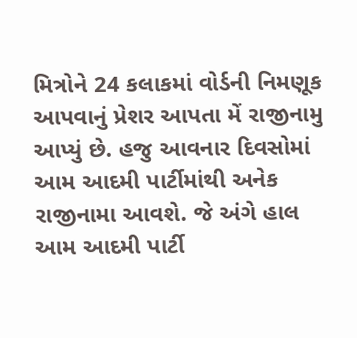મિત્રોને 24 કલાકમાં વોર્ડની નિમણૂક આપવાનું પ્રેશર આપતા મેં રાજીનામુ આપ્યું છે. હજુ આવનાર દિવસોમાં આમ આદમી પાર્ટીમાંથી અનેક રાજીનામા આવશે. જે અંગે હાલ આમ આદમી પાર્ટી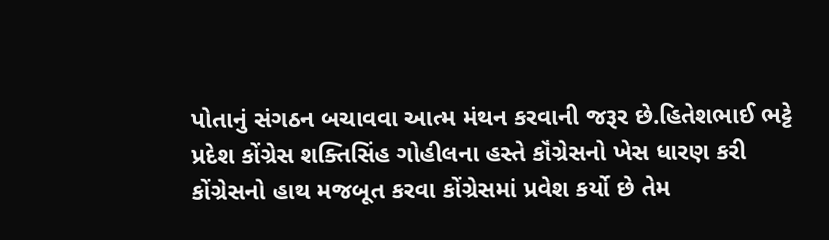પોતાનું સંગઠન બચાવવા આત્મ મંથન કરવાની જરૂર છે.હિતેશભાઈ ભટ્ટે પ્રદેશ કોંગ્રેસ શક્તિસિંહ ગોહીલના હસ્તે કૉંગ્રેસનો ખેસ ધારણ કરી કોંગ્રેસનો હાથ મજબૂત કરવા કોંગ્રેસમાં પ્રવેશ કર્યો છે તેમ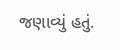જણાવ્યું હતું.